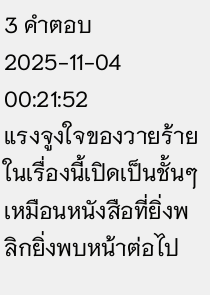3 คำตอบ2025-11-04 00:21:52
แรงจูงใจของวายร้ายในเรื่องนี้เปิดเป็นชั้นๆ เหมือนหนังสือที่ยิ่งพลิกยิ่งพบหน้าต่อไป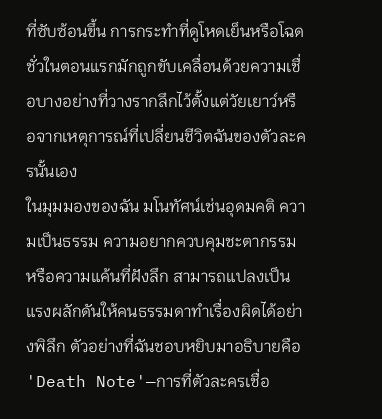ที่ซับซ้อนขึ้น การกระทำที่ดูโหดเย็นหรือโฉดชั่วในตอนแรกมักถูกขับเคลื่อนด้วยความเชื่อบางอย่างที่วางรากลึกไว้ตั้งแต่วัยเยาว์หรือจากเหตุการณ์ที่เปลี่ยนชีวิตฉันของตัวละครนั้นเอง
ในมุมมองของฉัน มโนทัศน์เช่นอุดมคติ ความเป็นธรรม ความอยากควบคุมชะตากรรม หรือความแค้นที่ฝังลึก สามารถแปลงเป็นแรงผลักดันให้คนธรรมดาทำเรื่องผิดได้อย่างพิลึก ตัวอย่างที่ฉันชอบหยิบมาอธิบายคือ 'Death Note'—การที่ตัวละครเชื่อ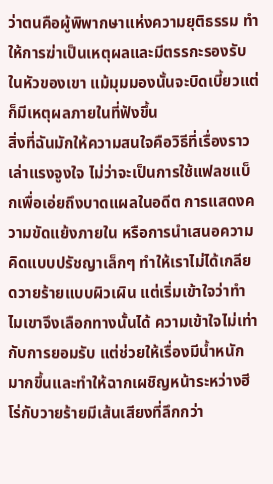ว่าตนคือผู้พิพากษาแห่งความยุติธรรม ทำให้การฆ่าเป็นเหตุผลและมีตรรกะรองรับในหัวของเขา แม้มุมมองนั้นจะบิดเบี้ยวแต่ก็มีเหตุผลภายในที่ฟังขึ้น
สิ่งที่ฉันมักให้ความสนใจคือวิธีที่เรื่องราวเล่าแรงจูงใจ ไม่ว่าจะเป็นการใช้แฟลชแบ็กเพื่อเอ่ยถึงบาดแผลในอดีต การแสดงความขัดแย้งภายใน หรือการนำเสนอความคิดแบบปรัชญาเล็กๆ ทำให้เราไม่ได้เกลียดวายร้ายแบบผิวเผิน แต่เริ่มเข้าใจว่าทำไมเขาจึงเลือกทางนั้นได้ ความเข้าใจไม่เท่ากับการยอมรับ แต่ช่วยให้เรื่องมีน้ำหนักมากขึ้นและทำให้ฉากเผชิญหน้าระหว่างฮีโร่กับวายร้ายมีเส้นเสียงที่ลึกกว่า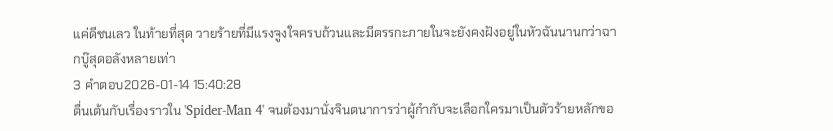แค่ดีชนเลว ในท้ายที่สุด วายร้ายที่มีแรงจูงใจครบถ้วนและมีตรรกะภายในจะยังคงฝังอยู่ในหัวฉันนานกว่าฉากบู๊สุดอลังหลายเท่า
3 คำตอบ2026-01-14 15:40:28
ตื่นเต้นกับเรื่องราวใน 'Spider-Man 4' จนต้องมานั่งจินตนาการว่าผู้กำกับจะเลือกใครมาเป็นตัวร้ายหลักขอ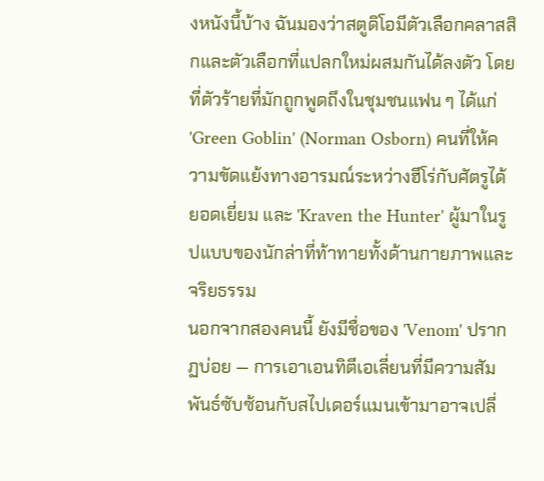งหนังนี้บ้าง ฉันมองว่าสตูดิโอมีตัวเลือกคลาสสิกและตัวเลือกที่แปลกใหม่ผสมกันได้ลงตัว โดยที่ตัวร้ายที่มักถูกพูดถึงในชุมชนแฟน ๆ ได้แก่ 'Green Goblin' (Norman Osborn) คนที่ให้ความขัดแย้งทางอารมณ์ระหว่างฮีโร่กับศัตรูได้ยอดเยี่ยม และ 'Kraven the Hunter' ผู้มาในรูปแบบของนักล่าที่ท้าทายทั้งด้านกายภาพและจริยธรรม
นอกจากสองคนนี้ ยังมีชื่อของ 'Venom' ปรากฏบ่อย — การเอาเอนทิตีเอเลี่ยนที่มีความสัมพันธ์ซับซ้อนกับสไปเดอร์แมนเข้ามาอาจเปลี่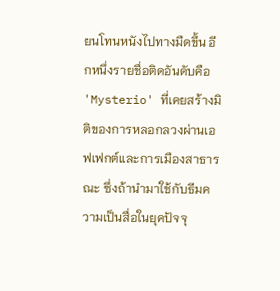ยนโทนหนังไปทางมืดขึ้น อีกหนึ่งรายชื่อติดอันดับคือ 'Mysterio' ที่เคยสร้างมิติของการหลอกลวงผ่านเอฟเฟกต์และการเมืองสาธารณะ ซึ่งถ้านำมาใช้กับธีมความเป็นสื่อในยุคปัจจุ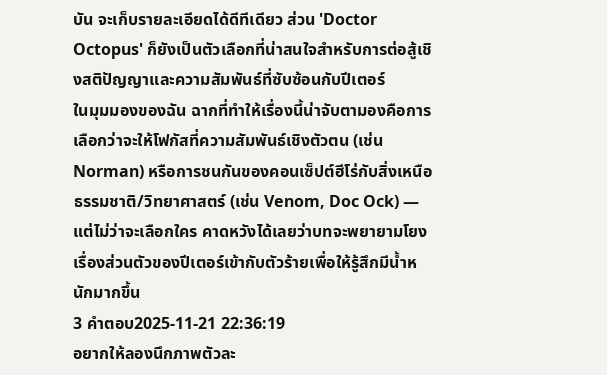บัน จะเก็บรายละเอียดได้ดีทีเดียว ส่วน 'Doctor Octopus' ก็ยังเป็นตัวเลือกที่น่าสนใจสำหรับการต่อสู้เชิงสติปัญญาและความสัมพันธ์ที่ซับซ้อนกับปีเตอร์
ในมุมมองของฉัน ฉากที่ทำให้เรื่องนี้น่าจับตามองคือการเลือกว่าจะให้โฟกัสที่ความสัมพันธ์เชิงตัวตน (เช่น Norman) หรือการชนกันของคอนเซ็ปต์ฮีโร่กับสิ่งเหนือธรรมชาติ/วิทยาศาสตร์ (เช่น Venom, Doc Ock) — แต่ไม่ว่าจะเลือกใคร คาดหวังได้เลยว่าบทจะพยายามโยงเรื่องส่วนตัวของปีเตอร์เข้ากับตัวร้ายเพื่อให้รู้สึกมีน้ำหนักมากขึ้น
3 คำตอบ2025-11-21 22:36:19
อยากให้ลองนึกภาพตัวละ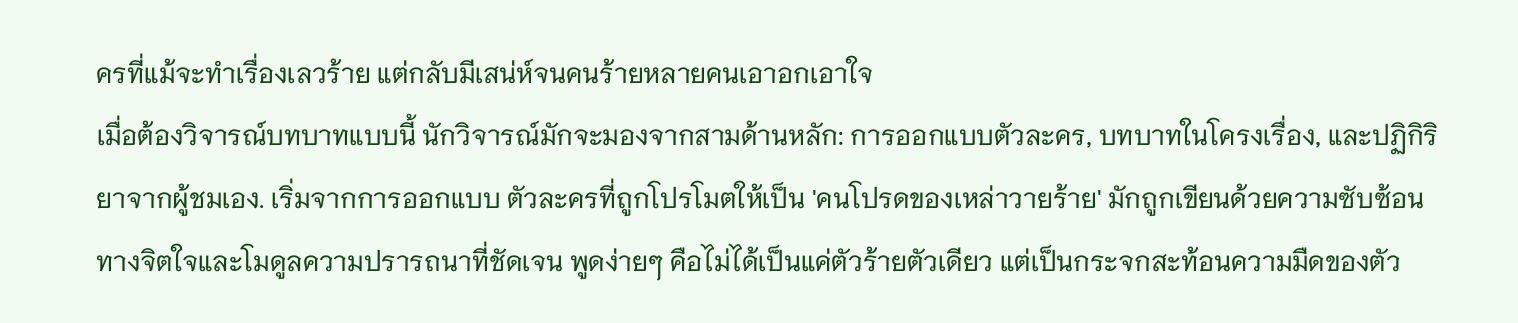ครที่แม้จะทำเรื่องเลวร้าย แต่กลับมีเสน่ห์จนคนร้ายหลายคนเอาอกเอาใจ
เมื่อต้องวิจารณ์บทบาทแบบนี้ นักวิจารณ์มักจะมองจากสามด้านหลัก: การออกแบบตัวละคร, บทบาทในโครงเรื่อง, และปฏิกิริยาจากผู้ชมเอง. เริ่มจากการออกแบบ ตัวละครที่ถูกโปรโมตให้เป็น 'คนโปรดของเหล่าวายร้าย' มักถูกเขียนด้วยความซับซ้อนทางจิตใจและโมดูลความปรารถนาที่ชัดเจน พูดง่ายๆ คือไม่ได้เป็นแค่ตัวร้ายตัวเดียว แต่เป็นกระจกสะท้อนความมืดของตัว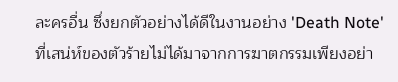ละครอื่น ซึ่งยกตัวอย่างได้ดีในงานอย่าง 'Death Note' ที่เสน่ห์ของตัวร้ายไม่ได้มาจากการฆาตกรรมเพียงอย่า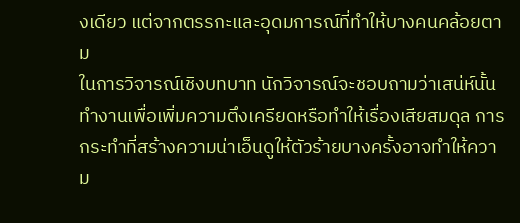งเดียว แต่จากตรรกะและอุดมการณ์ที่ทำให้บางคนคล้อยตาม
ในการวิจารณ์เชิงบทบาท นักวิจารณ์จะชอบถามว่าเสน่ห์นั้นทำงานเพื่อเพิ่มความตึงเครียดหรือทำให้เรื่องเสียสมดุล การกระทำที่สร้างความน่าเอ็นดูให้ตัวร้ายบางครั้งอาจทำให้ความ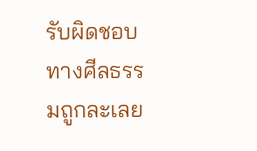รับผิดชอบทางศีลธรรมถูกละเลย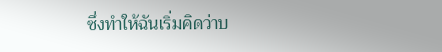ซึ่งทำให้ฉันเริ่มคิดว่าบ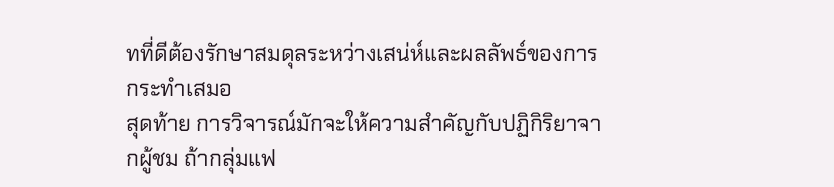ทที่ดีต้องรักษาสมดุลระหว่างเสน่ห์และผลลัพธ์ของการกระทำเสมอ
สุดท้าย การวิจารณ์มักจะให้ความสำคัญกับปฏิกิริยาจากผู้ชม ถ้ากลุ่มแฟ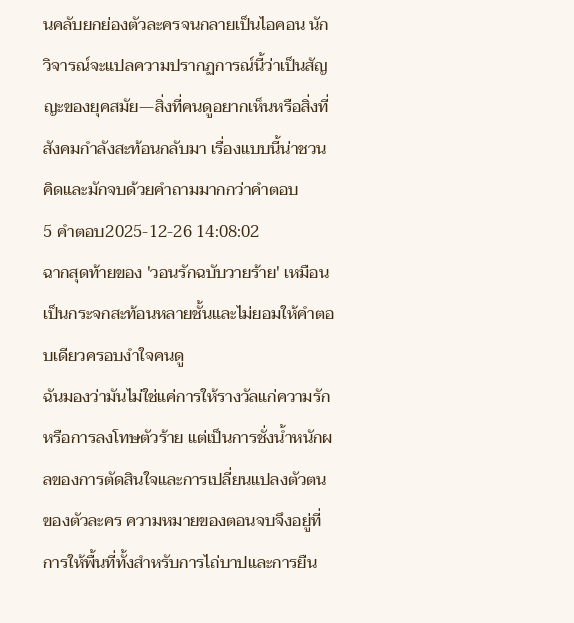นคลับยกย่องตัวละครจนกลายเป็นไอคอน นักวิจารณ์จะแปลความปรากฏการณ์นี้ว่าเป็นสัญญะของยุคสมัย—สิ่งที่คนดูอยากเห็นหรือสิ่งที่สังคมกำลังสะท้อนกลับมา เรื่องแบบนี้น่าชวนคิดและมักจบด้วยคำถามมากกว่าคำตอบ
5 คำตอบ2025-12-26 14:08:02
ฉากสุดท้ายของ 'วอนรักฉบับวายร้าย' เหมือนเป็นกระจกสะท้อนหลายชั้นและไม่ยอมให้คำตอบเดียวครอบงำใจคนดู
ฉันมองว่ามันไม่ใช่แค่การให้รางวัลแก่ความรักหรือการลงโทษตัวร้าย แต่เป็นการชั่งน้ำหนักผลของการตัดสินใจและการเปลี่ยนแปลงตัวตนของตัวละคร ความหมายของตอนจบจึงอยู่ที่การให้พื้นที่ทั้งสำหรับการไถ่บาปและการยืน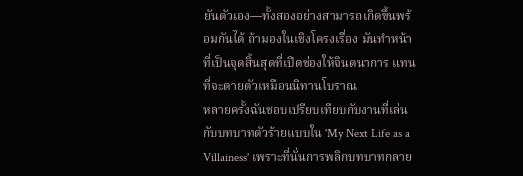ยันตัวเอง—ทั้งสองอย่างสามารถเกิดขึ้นพร้อมกันได้ ถ้ามองในเชิงโครงเรื่อง มันทำหน้าที่เป็นจุดสิ้นสุดที่เปิดช่องให้จินตนาการ แทนที่จะตายตัวเหมือนนิทานโบราณ
หลายครั้งฉันชอบเปรียบเทียบกับงานที่เล่นกับบทบาทตัวร้ายแบบใน 'My Next Life as a Villainess' เพราะที่นั่นการพลิกบทบาทกลาย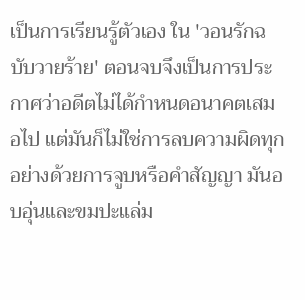เป็นการเรียนรู้ตัวเอง ใน 'วอนรักฉบับวายร้าย' ตอนจบจึงเป็นการประกาศว่าอดีตไม่ได้กำหนดอนาคตเสมอไป แต่มันก็ไม่ใช่การลบความผิดทุกอย่างด้วยการจูบหรือคำสัญญา มันอบอุ่นและขมปะแล่ม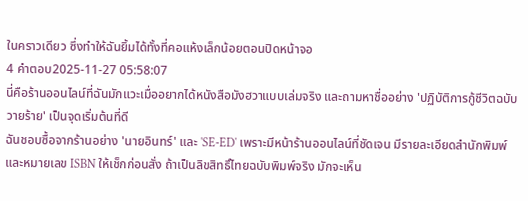ในคราวเดียว ซึ่งทำให้ฉันยิ้มได้ทั้งที่คอแห้งเล็กน้อยตอนปิดหน้าจอ
4 คำตอบ2025-11-27 05:58:07
นี่คือร้านออนไลน์ที่ฉันมักแวะเมื่ออยากได้หนังสือมังฮวาแบบเล่มจริง และถามหาชื่ออย่าง 'ปฏิบัติการกู้ชีวิตฉบับวายร้าย' เป็นจุดเริ่มต้นที่ดี
ฉันชอบซื้อจากร้านอย่าง 'นายอินทร์' และ 'SE-ED' เพราะมีหน้าร้านออนไลน์ที่ชัดเจน มีรายละเอียดสำนักพิมพ์และหมายเลข ISBN ให้เช็กก่อนสั่ง ถ้าเป็นลิขสิทธิ์ไทยฉบับพิมพ์จริง มักจะเห็น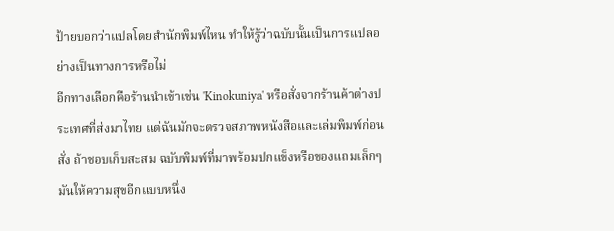ป้ายบอกว่าแปลโดยสำนักพิมพ์ไหน ทำให้รู้ว่าฉบับนั้นเป็นการแปลอย่างเป็นทางการหรือไม่
อีกทางเลือกคือร้านนำเข้าเช่น 'Kinokuniya' หรือสั่งจากร้านค้าต่างประเทศที่ส่งมาไทย แต่ฉันมักจะตรวจสภาพหนังสือและเล่มพิมพ์ก่อนสั่ง ถ้าชอบเก็บสะสม ฉบับพิมพ์ที่มาพร้อมปกแข็งหรือของแถมเล็กๆ มันให้ความสุขอีกแบบหนึ่ง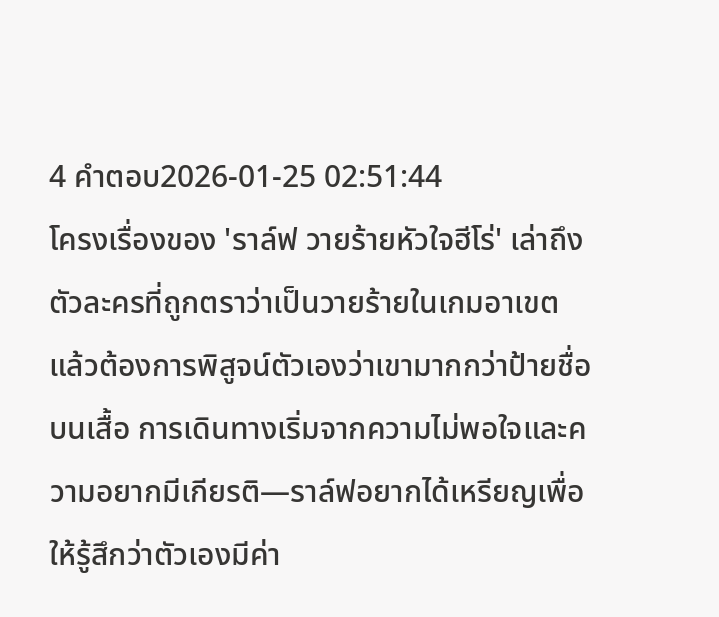4 คำตอบ2026-01-25 02:51:44
โครงเรื่องของ 'ราล์ฟ วายร้ายหัวใจฮีโร่' เล่าถึงตัวละครที่ถูกตราว่าเป็นวายร้ายในเกมอาเขต แล้วต้องการพิสูจน์ตัวเองว่าเขามากกว่าป้ายชื่อบนเสื้อ การเดินทางเริ่มจากความไม่พอใจและความอยากมีเกียรติ—ราล์ฟอยากได้เหรียญเพื่อให้รู้สึกว่าตัวเองมีค่า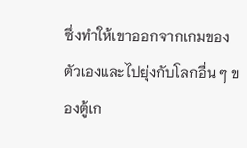ซึ่งทำให้เขาออกจากเกมของตัวเองและไปยุ่งกับโลกอื่น ๆ ของตู้เก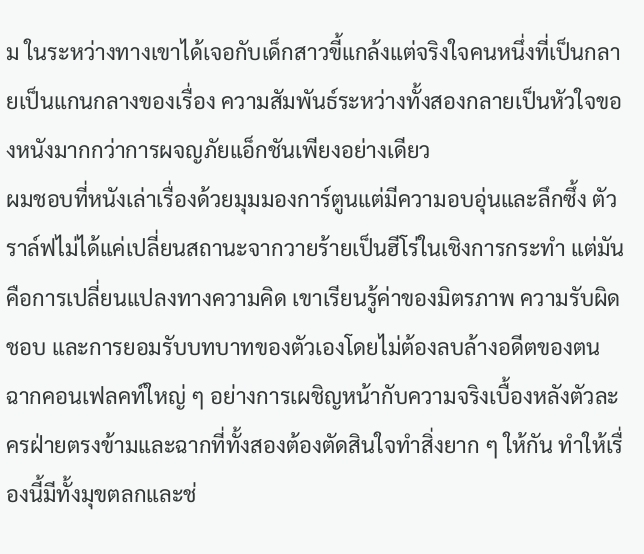ม ในระหว่างทางเขาได้เจอกับเด็กสาวขี้แกล้งแต่จริงใจคนหนึ่งที่เป็นกลายเป็นแกนกลางของเรื่อง ความสัมพันธ์ระหว่างทั้งสองกลายเป็นหัวใจของหนังมากกว่าการผจญภัยแอ็กชันเพียงอย่างเดียว
ผมชอบที่หนังเล่าเรื่องด้วยมุมมองการ์ตูนแต่มีความอบอุ่นและลึกซึ้ง ตัวราล์ฟไม่ได้แค่เปลี่ยนสถานะจากวายร้ายเป็นฮีโร่ในเชิงการกระทำ แต่มันคือการเปลี่ยนแปลงทางความคิด เขาเรียนรู้ค่าของมิตรภาพ ความรับผิดชอบ และการยอมรับบทบาทของตัวเองโดยไม่ต้องลบล้างอดีตของตน
ฉากคอนเฟลคท์ใหญ่ ๆ อย่างการเผชิญหน้ากับความจริงเบื้องหลังตัวละครฝ่ายตรงข้ามและฉากที่ทั้งสองต้องตัดสินใจทำสิ่งยาก ๆ ให้กัน ทำให้เรื่องนี้มีทั้งมุขตลกและช่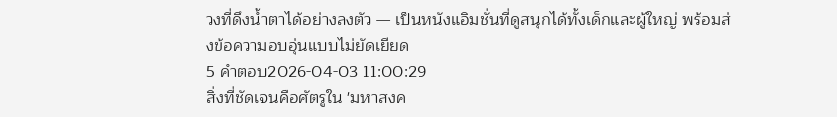วงที่ดึงน้ำตาได้อย่างลงตัว — เป็นหนังแอิมชั่นที่ดูสนุกได้ทั้งเด็กและผู้ใหญ่ พร้อมส่งข้อความอบอุ่นแบบไม่ยัดเยียด
5 คำตอบ2026-04-03 11:00:29
สิ่งที่ชัดเจนคือศัตรูใน 'มหาสงค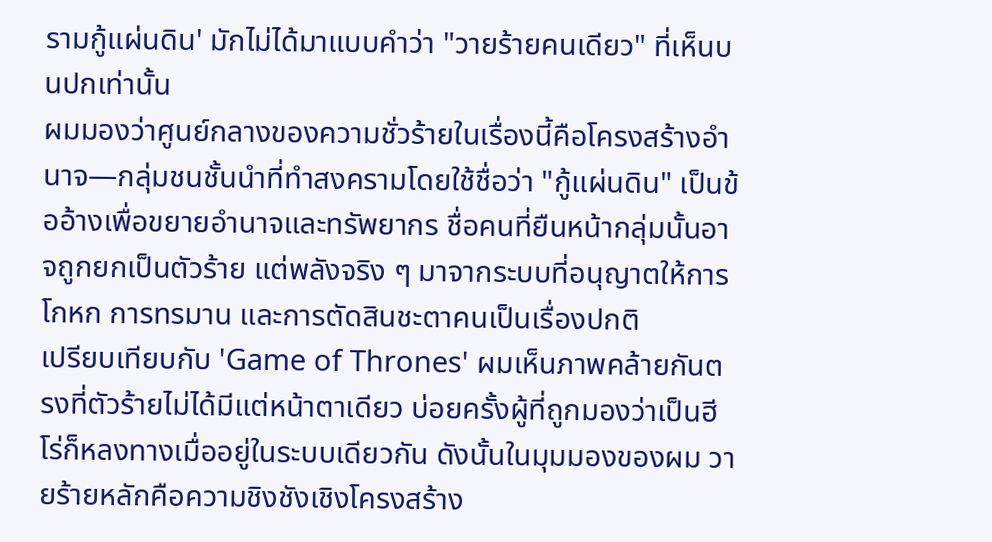รามกู้แผ่นดิน' มักไม่ได้มาแบบคำว่า "วายร้ายคนเดียว" ที่เห็นบนปกเท่านั้น
ผมมองว่าศูนย์กลางของความชั่วร้ายในเรื่องนี้คือโครงสร้างอำนาจ—กลุ่มชนชั้นนำที่ทำสงครามโดยใช้ชื่อว่า "กู้แผ่นดิน" เป็นข้ออ้างเพื่อขยายอำนาจและทรัพยากร ชื่อคนที่ยืนหน้ากลุ่มนั้นอาจถูกยกเป็นตัวร้าย แต่พลังจริง ๆ มาจากระบบที่อนุญาตให้การโกหก การทรมาน และการตัดสินชะตาคนเป็นเรื่องปกติ
เปรียบเทียบกับ 'Game of Thrones' ผมเห็นภาพคล้ายกันตรงที่ตัวร้ายไม่ได้มีแต่หน้าตาเดียว บ่อยครั้งผู้ที่ถูกมองว่าเป็นฮีโร่ก็หลงทางเมื่ออยู่ในระบบเดียวกัน ดังนั้นในมุมมองของผม วายร้ายหลักคือความชิงชังเชิงโครงสร้าง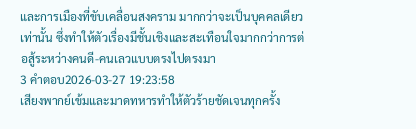และการเมืองที่ขับเคลื่อนสงคราม มากกว่าจะเป็นบุคคลเดียวเท่านั้น ซึ่งทำให้ตัวเรื่องมีชั้นเชิงและสะเทือนใจมากกว่าการต่อสู้ระหว่างคนดี-คนเลวแบบตรงไปตรงมา
3 คำตอบ2026-03-27 19:23:58
เสียงพากย์เข้มและมาดทหารทำให้ตัวร้ายชัดเจนทุกครั้ง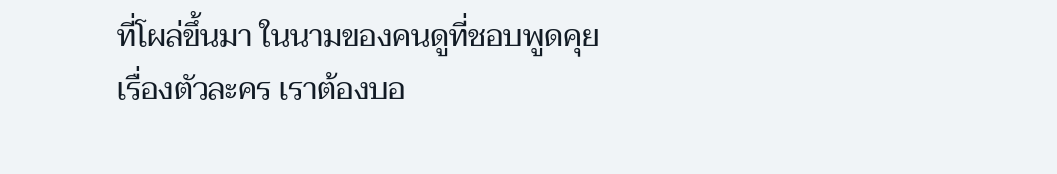ที่โผล่ขึ้นมา ในนามของคนดูที่ชอบพูดคุยเรื่องตัวละคร เราต้องบอ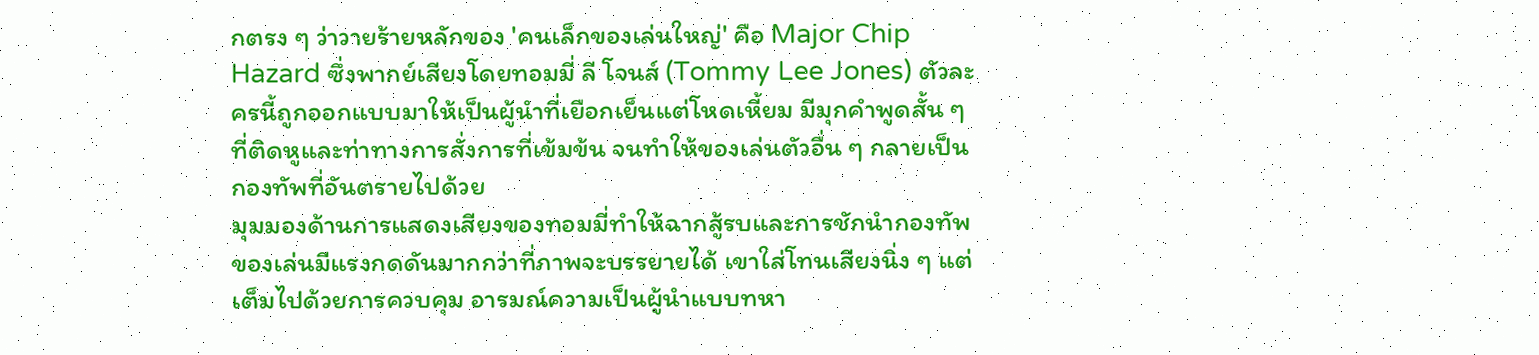กตรง ๆ ว่าวายร้ายหลักของ 'คนเล็กของเล่นใหญ่' คือ Major Chip Hazard ซึ่งพากย์เสียงโดยทอมมี่ ลี โจนส์ (Tommy Lee Jones) ตัวละครนี้ถูกออกแบบมาให้เป็นผู้นำที่เยือกเย็นแต่โหดเหี้ยม มีมุกคำพูดสั้น ๆ ที่ติดหูและท่าทางการสั่งการที่เข้มข้น จนทำให้ของเล่นตัวอื่น ๆ กลายเป็นกองทัพที่อันตรายไปด้วย
มุมมองด้านการแสดงเสียงของทอมมี่ทำให้ฉากสู้รบและการชักนำกองทัพของเล่นมีแรงกดดันมากกว่าที่ภาพจะบรรยายได้ เขาใส่โทนเสียงนิ่ง ๆ แต่เต็มไปด้วยการควบคุม อารมณ์ความเป็นผู้นำแบบทหา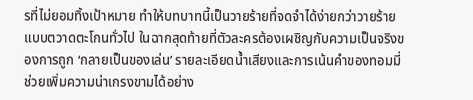รที่ไม่ยอมทิ้งเป้าหมาย ทำให้บทบาทนี้เป็นวายร้ายที่จดจำได้ง่ายกว่าวายร้ายแบบตวาดตะโกนทั่วไป ในฉากสุดท้ายที่ตัวละครต้องเผชิญกับความเป็นจริงของการถูก ‘กลายเป็นของเล่น’ รายละเอียดน้ำเสียงและการเน้นคำของทอมมี่ช่วยเพิ่มความน่าเกรงขามได้อย่าง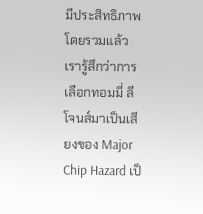มีประสิทธิภาพ
โดยรวมแล้ว เรารู้สึกว่าการเลือกทอมมี่ ลี โจนส์มาเป็นเสียงของ Major Chip Hazard เป็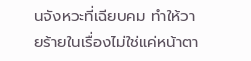นจังหวะที่เฉียบคม ทำให้วายร้ายในเรื่องไม่ใช่แค่หน้าตา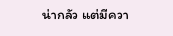น่ากลัว แต่มีควา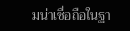มน่าเชื่อถือในฐา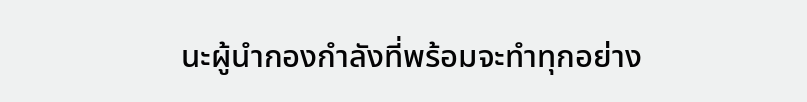นะผู้นำกองกำลังที่พร้อมจะทำทุกอย่าง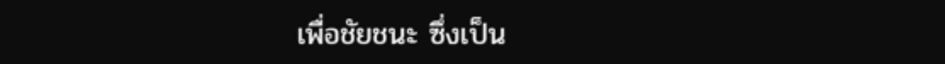เพื่อชัยชนะ ซึ่งเป็น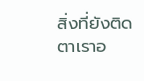สิ่งที่ยังติดตาเราอ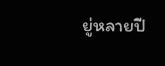ยู่หลายปี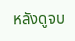หลังดูจบ